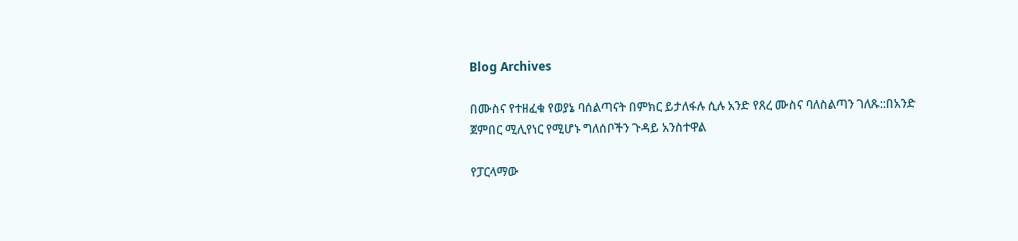Blog Archives

በሙስና የተዘፈቁ የወያኔ ባሰልጣናት በምክር ይታለፋሉ ሲሉ አንድ የጸረ ሙስና ባለስልጣን ገለጹ::በአንድ ጀምበር ሚሊየነር የሚሆኑ ግለሰቦችን ጉዳይ አንስተዋል

የፓርላማው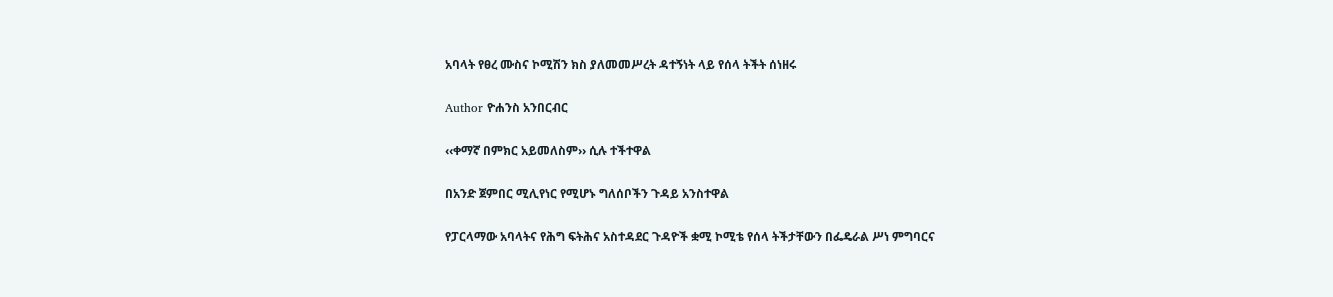አባላት የፀረ ሙስና ኮሚሽን ክስ ያለመመሥረት ዳተኝነት ላይ የሰላ ትችት ሰነዘሩ

Author ዮሐንስ አንበርብር

‹‹ቀማኛ በምክር አይመለስም›› ሲሉ ተችተዋል

በአንድ ጀምበር ሚሊየነር የሚሆኑ ግለሰቦችን ጉዳይ አንስተዋል

የፓርላማው አባላትና የሕግ ፍትሕና አስተዳደር ጉዳዮች ቋሚ ኮሚቴ የሰላ ትችታቸውን በፌዴራል ሥነ ምግባርና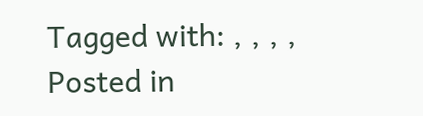Tagged with: , , , ,
Posted in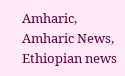Amharic, Amharic News, Ethiopian news